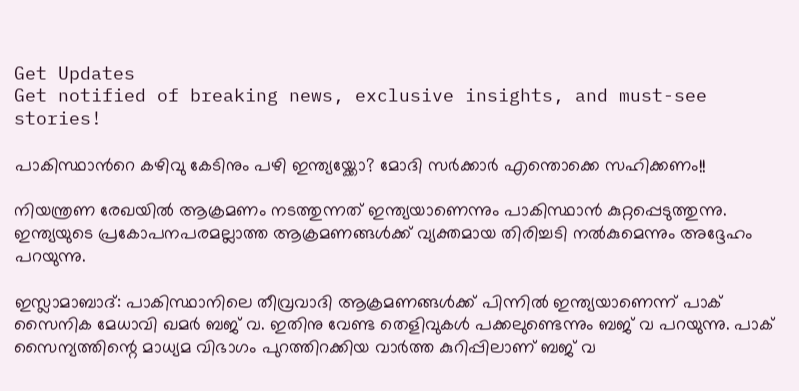Get Updates
Get notified of breaking news, exclusive insights, and must-see stories!

പാകിസ്ഥാന്‍റെ കഴിവു കേടിനും പഴി ഇന്ത്യയ്ക്കോ? മോദി സര്‍ക്കാര്‍ എന്തൊക്കെ സഹിക്കണം!!

നിയന്ത്രണ രേഖയില്‍ ആക്രമണം നടത്തുന്നത് ഇന്ത്യയാണെന്നും പാകിസ്ഥാന്‍ കുറ്റപ്പെടുത്തുന്നു. ഇന്ത്യയുടെ പ്രകോപനപരമല്ലാത്ത ആക്രമണങ്ങള്‍ക്ക് വ്യക്തമായ തിരിച്ചടി നല്‍കുമെന്നും അദ്ദേഹം പറയുന്നു.

ഇസ്ലാമാബാദ്: പാകിസ്ഥാനിലെ തീവ്രവാദി ആക്രമണങ്ങള്‍ക്ക് പിന്നില്‍ ഇന്ത്യയാണെന്ന് പാക് സൈനിക മേധാവി ഖമര്‍ ബജ് വ. ഇതിനു വേണ്ട തെളിവുകള്‍ പക്കലുണ്ടെന്നും ബജ് വ പറയുന്നു. പാക് സൈന്യത്തിന്റെ മാധ്യമ വിഭാഗം പുറത്തിറക്കിയ വാര്‍ത്ത കുറിപ്പിലാണ് ബജ് വ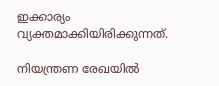ഇക്കാര്യം വ്യക്തമാക്കിയിരിക്കുന്നത്.

നിയന്ത്രണ രേഖയില്‍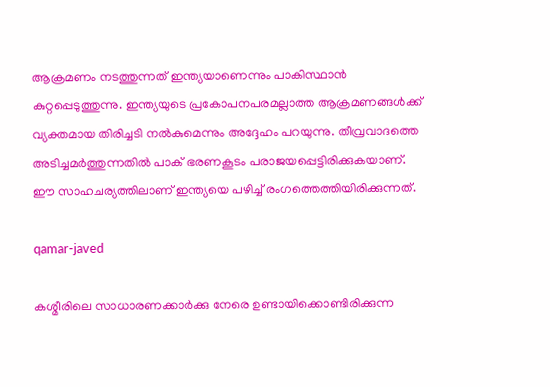ആക്രമണം നടത്തുന്നത് ഇന്ത്യയാണെന്നും പാകിസ്ഥാന്‍ കുറ്റപ്പെടുത്തുന്നു. ഇന്ത്യയുടെ പ്രകോപനപരമല്ലാത്ത ആക്രമണങ്ങള്‍ക്ക് വ്യക്തമായ തിരിച്ചടി നല്‍കുമെന്നും അദ്ദേഹം പറയുന്നു. തീവ്രവാദത്തെ അടിച്ചമര്‍ത്തുന്നതില്‍ പാക് ഭരണകൂടം പരാജയപ്പെട്ടിരിക്കുകയാണ്. ഈ സാഹചര്യത്തിലാണ് ഇന്ത്യയെ പഴിച്ച് രംഗത്തെത്തിയിരിക്കുന്നത്.

qamar-javed

കശ്മീരിലെ സാധാരണക്കാര്‍ക്കു നേരെ ഉണ്ടായിക്കൊണ്ടിരിക്കുന്ന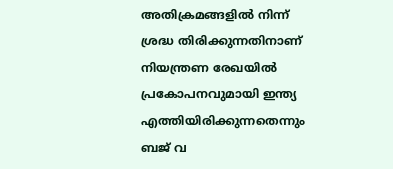അതിക്രമങ്ങളില്‍ നിന്ന് ശ്രദ്ധ തിരിക്കുന്നതിനാണ് നിയന്ത്രണ രേഖയില്‍ പ്രകോപനവുമായി ഇന്ത്യ എത്തിയിരിക്കുന്നതെന്നും ബജ് വ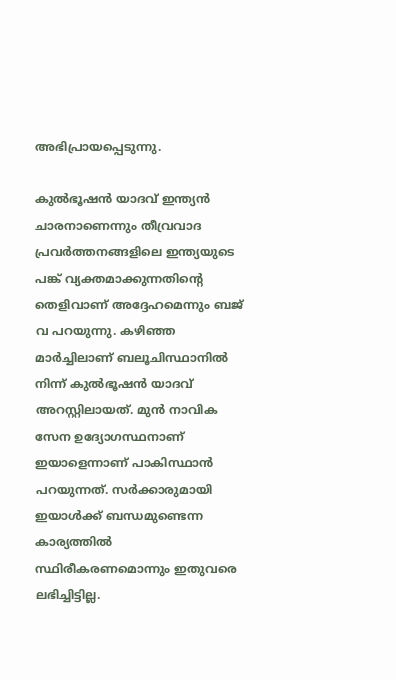അഭിപ്രായപ്പെടുന്നു.

കുല്‍ഭൂഷന്‍ യാദവ് ഇന്ത്യന്‍ ചാരനാണെന്നും തീവ്രവാദ പ്രവര്‍ത്തനങ്ങളിലെ ഇന്ത്യയുടെ പങ്ക് വ്യക്തമാക്കുന്നതിന്റെ തെളിവാണ് അദ്ദേഹമെന്നും ബജ് വ പറയുന്നു. കഴിഞ്ഞ മാര്‍ച്ചിലാണ് ബലൂചിസ്ഥാനില്‍ നിന്ന് കുല്‍ഭൂഷന്‍ യാദവ് അറസ്റ്റിലായത്. മുന്‍ നാവിക സേന ഉദ്യോഗസ്ഥനാണ് ഇയാളെന്നാണ് പാകിസ്ഥാന്‍ പറയുന്നത്. സര്‍ക്കാരുമായി ഇയാള്‍ക്ക് ബന്ധമുണ്ടെന്ന കാര്യത്തില്‍ സ്ഥിരീകരണമൊന്നും ഇതുവരെ ലഭിച്ചിട്ടില്ല.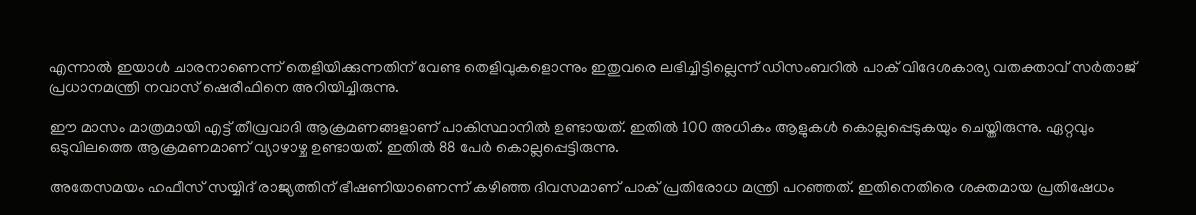എന്നാല്‍ ഇയാള്‍ ചാരനാണെന്ന് തെളിയിക്കുന്നതിന് വേണ്ട തെളിവുകളൊന്നും ഇതുവരെ ലഭിച്ചിട്ടില്ലെന്ന് ഡിസംബറില്‍ പാക് വിദേശകാര്യ വതക്താവ് സര്‍താജ് പ്രധാനമന്ത്രി നവാസ് ഷെരീഫിനെ അറിയിച്ചിരുന്നു.

ഈ മാസം മാത്രമായി എട്ട് തീവ്രവാദി ആക്രമണങ്ങളാണ് പാകിസ്ഥാനില്‍ ഉണ്ടായത്. ഇതില്‍ 100 അധികം ആളുകള്‍ കൊല്ലപ്പെടുകയും ചെയ്തിരുന്നു. ഏറ്റവും ഒടുവിലത്തെ ആക്രമണമാണ് വ്യാഴാഴ്ച ഉണ്ടായത്. ഇതില്‍ 88 പേര്‍ കൊല്ലപ്പെട്ടിരുന്നു.

അതേസമയം ഹഫീസ് സയ്യിദ് രാജ്യത്തിന് ഭീഷണിയാണെന്ന് കഴിഞ്ഞ ദിവസമാണ് പാക് പ്രതിരോധ മന്ത്രി പറഞ്ഞത്. ഇതിനെതിരെ ശക്തമായ പ്രതിഷേധം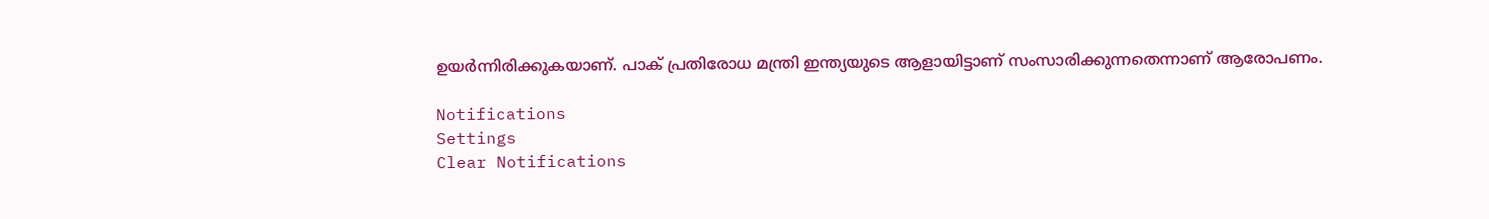ഉയര്‍ന്നിരിക്കുകയാണ്. പാക് പ്രതിരോധ മന്ത്രി ഇന്ത്യയുടെ ആളായിട്ടാണ് സംസാരിക്കുന്നതെന്നാണ് ആരോപണം.

Notifications
Settings
Clear Notifications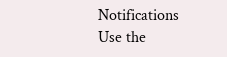Notifications
Use the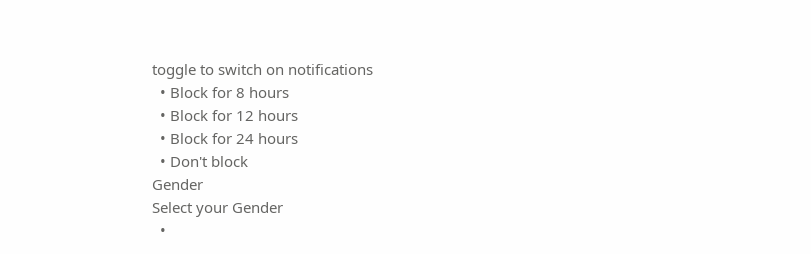toggle to switch on notifications
  • Block for 8 hours
  • Block for 12 hours
  • Block for 24 hours
  • Don't block
Gender
Select your Gender
  •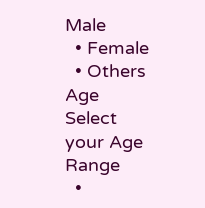Male
  • Female
  • Others
Age
Select your Age Range
  •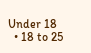Under 18
  • 18 to 25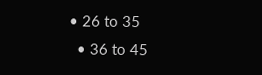• 26 to 35
  • 36 to 45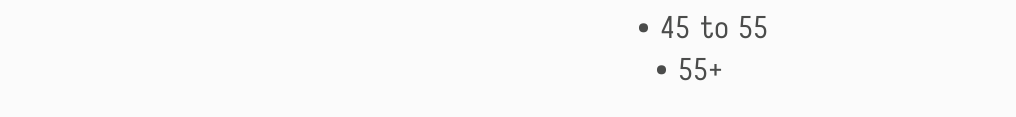• 45 to 55
  • 55+